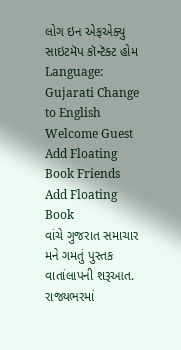લોગ ઇન એફએક્યુ સાઇટમૅપ કૉન્ટૅક્ટ હોમ
Language: Gujarati Change to English
Welcome Guest
Add Floating Book Friends
Add Floating Book
વાંચે ગુજરાત સમાચાર
મને ગમતું પુસ્તક વાતાંલાપની શરૂઆત.
રાજ્યભરમાં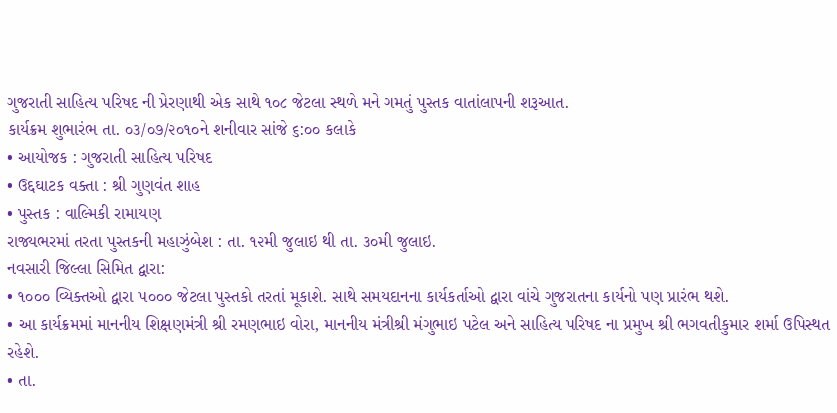ગુજરાતી સાહિત્ય પરિષદ ની પ્રેરણાથી એક સાથે ૧૦૮ જેટલા સ્થળે મને ગમતું પુસ્તક વાતાંલાપની શરૂઆત.
કાર્યક્રમ શુભારંભ તા. ૦૩/૦૭/૨૦૧૦ને શનીવાર સાંજે ૬:૦૦ કલાકે
• આયોજક : ગુજરાતી સાહિત્ય પરિષદ
• ઉદ્દઘાટક વક્તા : શ્રી ગુણવંત શાહ
• પુસ્તક : વાલ્મિકી રામાયણ
રાજ્યભરમાં તરતા પુસ્તકની મહાઝુંબેશ : તા. ૧૨મી જુલાઇ થી તા. ૩૦મી જુલાઇ.
નવસારી જિલ્લા સિમિત દ્વારા:
• ૧૦૦૦ વ્યિક્તઓ દ્વારા ૫૦૦૦ જેટલા પુસ્તકો તરતાં મૂકાશે. સાથે સમયદાનના કાર્યકર્તાઓ દ્વારા વાંચે ગુજરાતના કાર્યનો પણ પ્રારંભ થશે.
• આ કાર્યક્રમમાં માનનીય શિક્ષણમંત્રી શ્રી રમણભાઇ વોરા, માનનીય મંત્રીશ્રી મંગુભાઇ પટેલ અને સાહિત્ય પરિષદ ના પ્રમુખ શ્રી ભગવતીકુમાર શર્મા ઉપિસ્થત રહેશે.
• તા.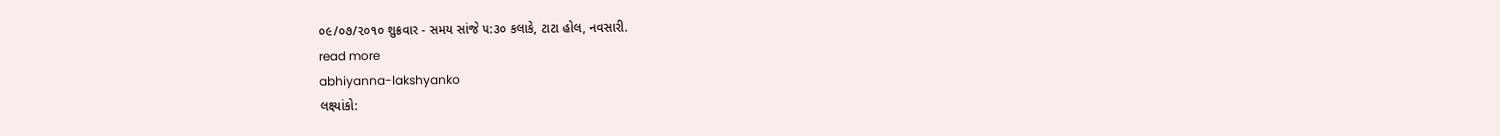૦૯/૦૭/૨૦૧૦ શુક્રવાર - સમય સાંજે ૫:૩૦ કલાકે, ટાટા હોલ, નવસારી.
read more
abhiyanna-lakshyanko
લક્ષ્યાંકો: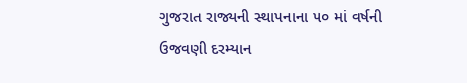ગુજરાત રાજ્યની સ્થાપનાના ૫૦ માં વર્ષની ઉજવણી દરમ્યાન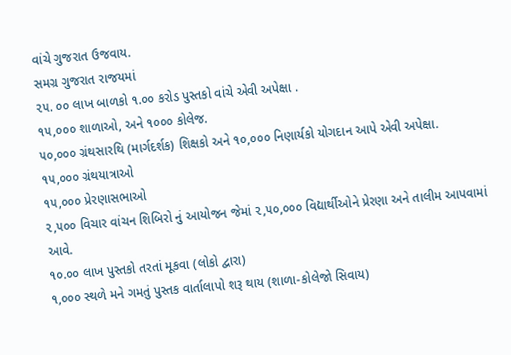વાંચે ગુજરાત ઉજવાય.
સમગ્ર ગુજરાત રાજયમાં
૨૫. ૦૦ લાખ બાળકો ૧.૦૦ કરોડ પુસ્તકો વાંચે એવી અપેક્ષા .
૧૫,૦૦૦ શાળાઓ, અને ૧૦૦૦ કોલેજ.
૫૦,૦૦૦ ગ્રંથસારથિ (માર્ગદર્શક) શિક્ષકો અને ૧૦,૦૦૦ નિણાર્યકો યોગદાન આપે એવી અપેક્ષા.
૧૫,૦૦૦ ગ્રંથયાત્રાઓ
૧૫,૦૦૦ પ્રેરણાસભાઓ
૨,૫૦૦ વિચાર વાંચન શિબિરો નું આયોજન જેમાં ૨,૫૦,૦૦૦ વિદ્યાર્થીઓને પ્રેરણા અને તાલીમ આપવામાં આવે.
૧૦.૦૦ લાખ પુસ્તકો તરતાં મૂકવા (લોકો દ્વારા)
૧,૦૦૦ સ્થળે મને ગમતું પુસ્તક વાર્તાલાપો શરૂ થાય (શાળા-કોલેજો સિવાય)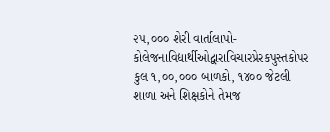૨૫,૦૦૦ શેરી વાર્તાલાપો-કોલેજનાવિદ્યાર્થીઓદ્વારાવિચારપ્રેરકપુસ્તકોપર
કુલ ૧,૦૦,૦૦૦ બાળકો, ૧૪૦૦ જેટલી શાળા અને શિક્ષકોને તેમજ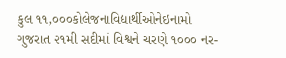કુલ ૧૧,૦૦૦કોલેજનાવિદ્યાર્થીઓનેઇનામો
ગુજરાત ૨૧મી સદીમાં વિશ્વને ચરણે ૧૦૦૦ નર-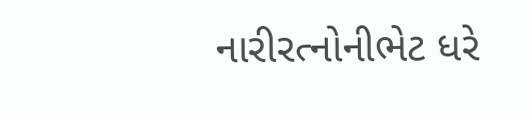નારીરત્નોનીભેટ ધરે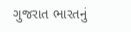ગુજરાત ભારતનું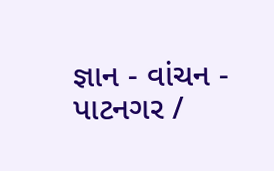જ્ઞાન - વાંચન - પાટનગર /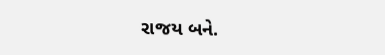રાજય બને.